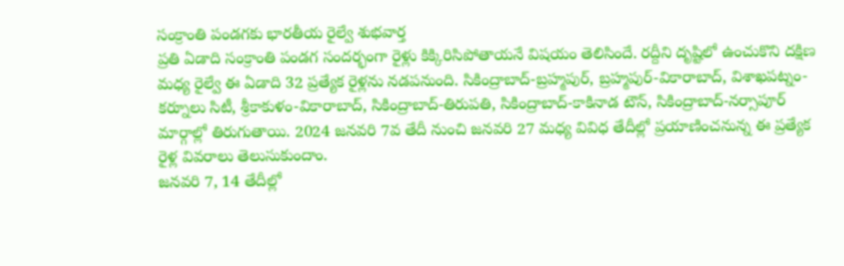సంక్రాంతి పండగకు భారతీయ రైల్వే శుభవార్త
ప్రతి ఏడాది సంక్రాంతి పండగ సందర్భంగా రైళ్లు కిక్కిరిసిపోతాయనే విషయం తెలిసిందే. రద్దీని దృష్టిలో ఉంచుకొని దక్షిణ మధ్య రైల్వే ఈ ఏడాది 32 ప్రత్యేక రైళ్లను నడపనుంది. సికింద్రాబాద్-బ్రహ్మపుర్, బ్రహ్మపుర్-వికారాబాద్, విశాఖపట్నం-కర్నూలు సిటీ, శ్రీకాకుళం-వికారాబాద్, సికింద్రాబాద్-తిరుపతి, సికింద్రాబాద్-కాకినాడ టౌన్, సికింద్రాబాద్-నర్సాపూర్ మార్గాల్లో తిరుగుతాయి. 2024 జనవరి 7వ తేదీ నుంచి జనవరి 27 మధ్య వివిధ తేదీల్లో ప్రయాణించనున్న ఈ ప్రత్యేక రైళ్ల వివరాలు తెలుసుకుందాం.
జనవరి 7, 14 తేదీల్లో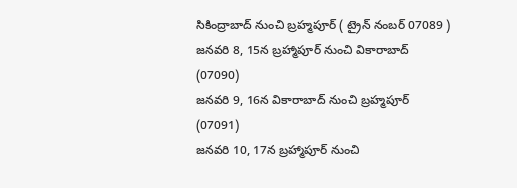సికింద్రాబాద్ నుంచి బ్రహ్మపూర్ ( ట్రైన్ నంబర్ 07089 )
జనవరి 8, 15న బ్రహ్మాపూర్ నుంచి వికారాబాద్ (07090)
జనవరి 9, 16న వికారాబాద్ నుంచి బ్రహ్మపూర్ (07091)
జనవరి 10, 17న బ్రహ్మాపూర్ నుంచి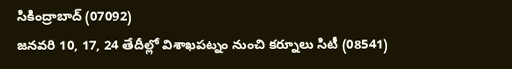సికింద్రాబాద్ (07092)
జనవరి 10, 17, 24 తేదీల్లో విశాఖపట్నం నుంచి కర్నూలు సిటీ (08541)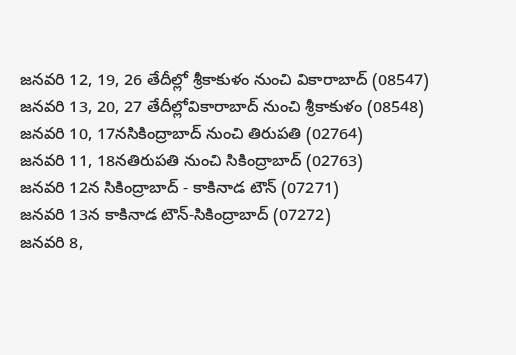జనవరి 12, 19, 26 తేదీల్లో శ్రీకాకుళం నుంచి వికారాబాద్ (08547)
జనవరి 13, 20, 27 తేదీల్లోవికారాబాద్ నుంచి శ్రీకాకుళం (08548)
జనవరి 10, 17నసికింద్రాబాద్ నుంచి తిరుపతి (02764)
జనవరి 11, 18నతిరుపతి నుంచి సికింద్రాబాద్ (02763)
జనవరి 12న సికింద్రాబాద్ - కాకినాడ టౌన్ (07271)
జనవరి 13న కాకినాడ టౌన్-సికింద్రాబాద్ (07272)
జనవరి 8,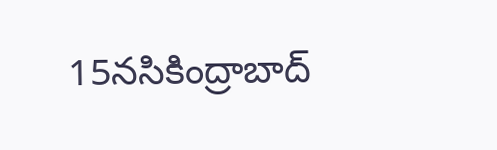15నసికింద్రాబాద్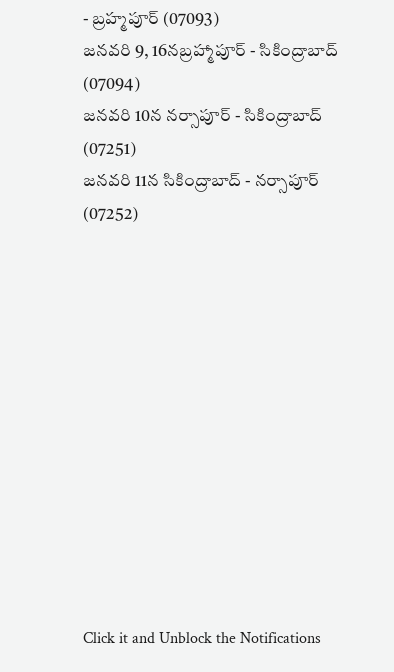- బ్రహ్మపూర్ (07093)
జనవరి 9, 16నబ్రహ్మాపూర్ - సికింద్రాబాద్ (07094)
జనవరి 10న నర్సాపూర్ - సికింద్రాబాద్ (07251)
జనవరి 11న సికింద్రాబాద్ - నర్సాపూర్ (07252)












Click it and Unblock the Notifications